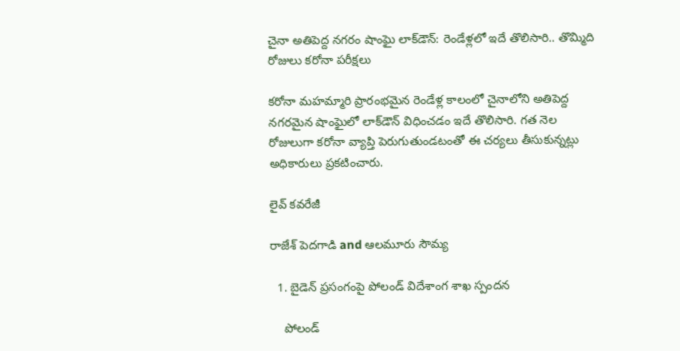చైనా అతిపెద్ద నగరం షాంఘై లాక్‌డౌన్: రెండేళ్లలో ఇదే తొలిసారి.. తొమ్మిది రోజులు కరోనా పరీక్షలు

కరోనా మహమ్మారి ప్రారంభమైన రెండేళ్ల కాలంలో చైనాలోని అతిపెద్ద నగరమైన షాంఘైలో లాక్‌డౌన్ విధించడం ఇదే తొలిసారి. గత నెల రోజులుగా కరోనా వ్యాప్తి పెరుగుతుండటంతో ఈ చర్యలు తీసుకున్నట్లు అధికారులు ప్రకటించారు.

లైవ్ కవరేజీ

రాజేశ్ పెదగాడి and ఆలమూరు సౌమ్య

  1. బైడెన్ ప్రసంగంపై పోలండ్ విదేశాంగ శాఖ స్పందన

    పోలండ్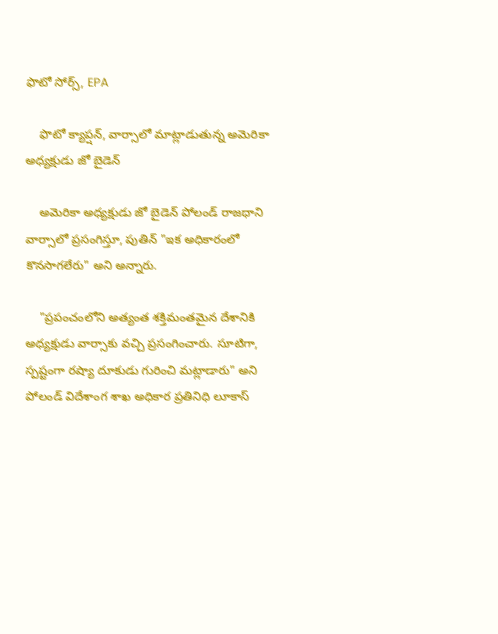ఫొటో సోర్స్, EPA

    ఫొటో క్యాప్షన్, వార్సాలో మాట్లాడుతున్న అమెరికా అధ్యక్షుడు జో బైడెన్

    అమెరికా అధ్యక్షుడు జో బైడెన్ పోలండ్ రాజధాని వార్సాలో ప్రసంగిస్తూ, పుతిన్ "ఇక అధికారంలో కొనసాగలేరు" అని అన్నారు.

    "ప్రపంచంలోని అత్యంత శక్తిమంతమైన దేశానికి అధ్యక్షుడు వార్సాకు వచ్చి ప్రసంగించారు. సూటిగా, స్పష్టంగా రష్యా దూకుడు గురించి మట్లాడారు" అని పోలండ్ విదేశాంగ శాఖ అధికార ప్రతినిధి లూకాస్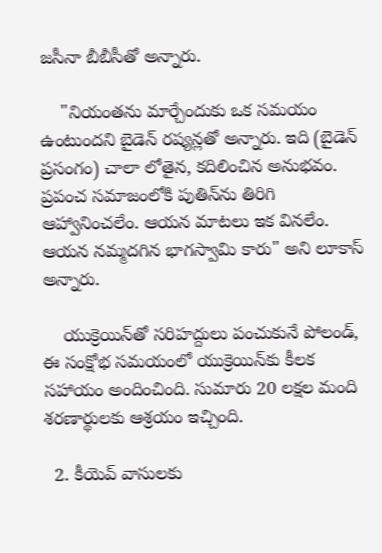జసీనా బీబీసీతో అన్నారు.

    "నియంతను మార్చేందుకు ఒక సమయం ఉంటుందని బైడెన్ రష్యన్లతో అన్నారు. ఇది (బైడెన్ ప్రసంగం) చాలా లోతైన, కదిలించిన అనుభవం. ప్రపంచ సమాజంలోకి పుతిన్‌ను తిరిగి ఆహ్వానించలేం. ఆయన మాటలు ఇక వినలేం. ఆయన నమ్మదగిన భాగస్వామి కారు" అని లూకాస్ అన్నారు.

    యుక్రెయిన్‌తో సరిహద్దులు పంచుకునే పోలండ్, ఈ సంక్షోభ సమయంలో యుక్రెయిన్‌కు కీలక సహాయం అందించింది. సుమారు 20 లక్షల మంది శరణార్థులకు ఆశ్రయం ఇచ్చింది.

  2. కీయెవ్ వాసులకు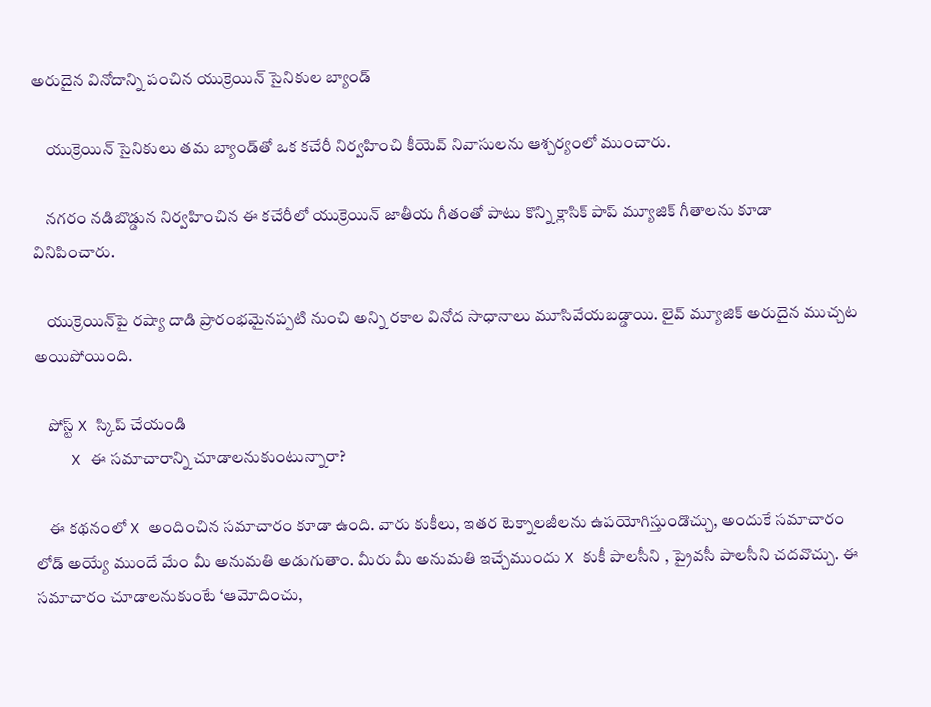అరుదైన వినోదాన్ని పంచిన యుక్రెయిన్ సైనికుల బ్యాండ్

    యుక్రెయిన్ సైనికులు తమ బ్యాండ్‌తో ఒక కచేరీ నిర్వహించి కీయెవ్ నివాసులను ఆశ్చర్యంలో ముంచారు.

    నగరం నడిబొడ్డున నిర్వహించిన ఈ కచేరీలో యుక్రెయిన్ జాతీయ గీతంతో పాటు కొన్ని క్లాసిక్ పాప్ మ్యూజిక్ గీతాలను కూడా వినిపించారు.

    యుక్రెయిన్‌పై రష్యా దాడి ప్రారంభమైనప్పటి నుంచి అన్ని రకాల వినోద సాధానాలు మూసివేయబడ్డాయి. లైవ్ మ్యూజిక్ అరుదైన ముచ్చట అయిపోయింది.

    పోస్ట్‌ X స్కిప్ చేయండి
    X ఈ సమాచారాన్ని చూడాలనుకుంటున్నారా?

    ఈ కథనంలో X అందించిన సమాచారం కూడా ఉంది. వారు కుకీలు, ఇతర టెక్నాలజీలను ఉపయోగిస్తుండొచ్చు, అందుకే సమాచారం లోడ్ అయ్యే ముందే మేం మీ అనుమతి అడుగుతాం. మీరు మీ అనుమతి ఇచ్చేముందు X కుకీ పాలసీని , ప్రైవసీ పాలసీని చదవొచ్చు. ఈ సమాచారం చూడాలనుకుంటే ‘ఆమోదించు,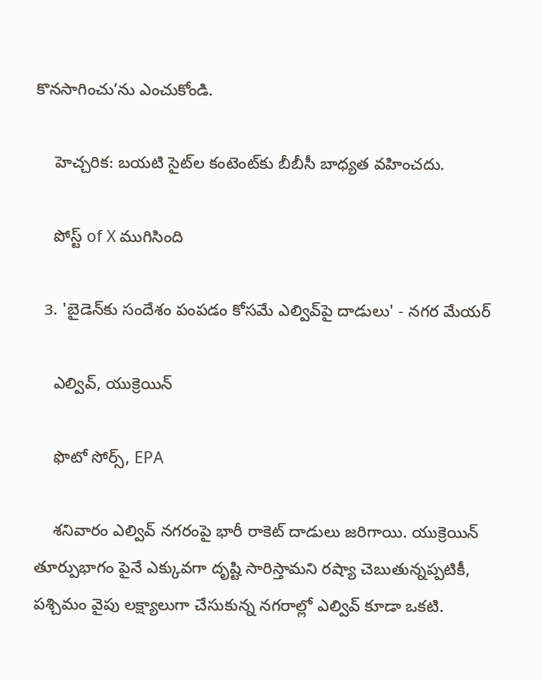కొనసాగించు’ను ఎంచుకోండి.

    హెచ్చరిక: బయటి సైట్‌ల కంటెంట్‌కు బీబీసీ బాధ్యత వహించదు.

    పోస్ట్ of X ముగిసింది

  3. 'బైడెన్‌కు సందేశం పంపడం కోసమే ఎల్వివ్‌పై దాడులు' - నగర మేయర్

    ఎల్వివ్, యుక్రెయిన్

    ఫొటో సోర్స్, EPA

    శనివారం ఎల్వివ్ నగరంపై భారీ రాకెట్ దాడులు జరిగాయి. యుక్రెయిన్ తూర్పుభాగం పైనే ఎక్కువగా దృష్టి సారిస్తామని రష్యా చెబుతున్నప్పటికీ, పశ్చిమం వైపు లక్ష్యాలుగా చేసుకున్న నగరాల్లో ఎల్వివ్ కూడా ఒకటి.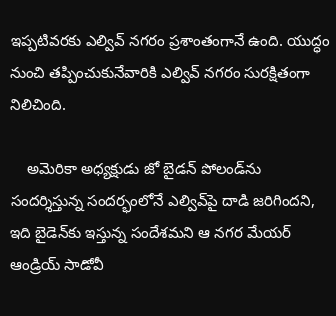ఇప్పటివరకు ఎల్వివ్ నగరం ప్రశాంతంగానే ఉంది. యుద్ధం నుంచి తప్పించుకునేవారికి ఎల్వివ్ నగరం సురక్షితంగా నిలిచింది.

    అమెరికా అధ్యక్షుడు జో బైడన్ పోలండ్‌ను సందర్శిస్తున్న సందర్భంలోనే ఎల్వివ్‌పై దాడి జరిగిందని, ఇది బైడెన్‌కు ఇస్తున్న సందేశమని ఆ నగర మేయర్ ఆండ్రియ్ సాడోవీ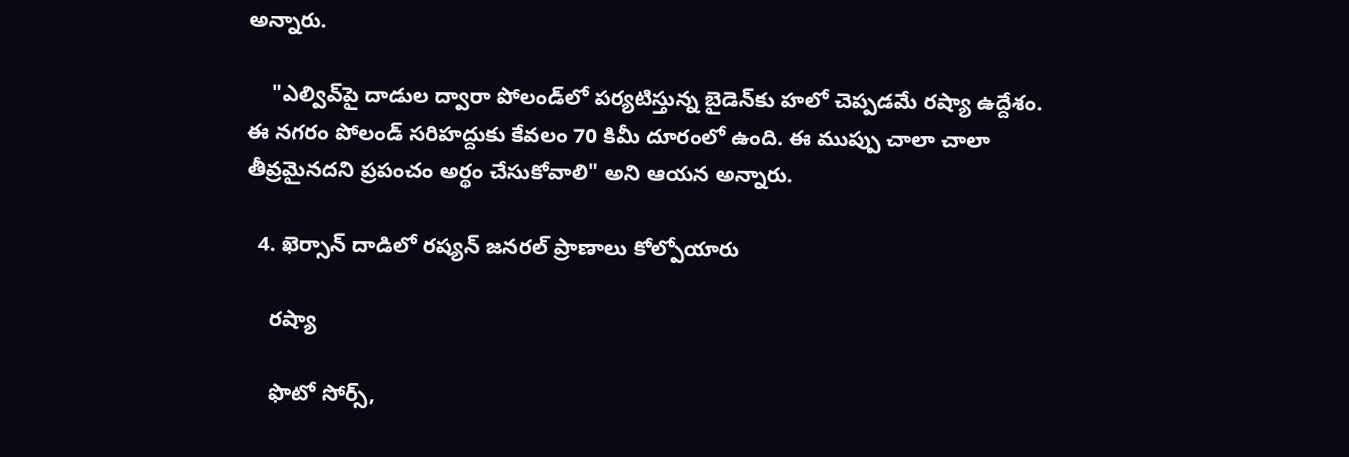అన్నారు.

    "ఎల్వివ్‌పై దాడుల ద్వారా పోలండ్‌లో పర్యటిస్తున్న బైడెన్‌కు హలో చెప్పడమే రష్యా ఉద్దేశం. ఈ నగరం పోలండ్ సరిహద్దుకు కేవలం 70 కిమీ దూరంలో ఉంది. ఈ ముప్పు చాలా చాలా తీవ్రమైనదని ప్రపంచం అర్థం చేసుకోవాలి" అని ఆయన అన్నారు.

  4. ఖెర్సాన్‌ దాడిలో రష్యన్ జనరల్ ప్రాణాలు కోల్పోయారు

    రష్యా

    ఫొటో సోర్స్,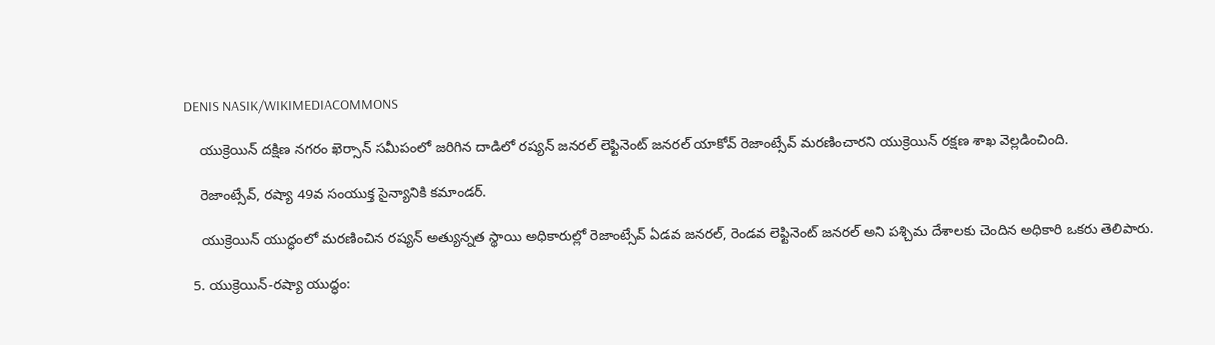DENIS NASIK/WIKIMEDIACOMMONS

    యుక్రెయిన్ దక్షిణ నగరం ఖెర్సాన్ సమీపంలో జరిగిన దాడిలో రష్యన్ జనరల్ లెఫ్టినెంట్ జనరల్ యాకోవ్ రెజాంట్సేవ్ మరణించారని యుక్రెయిన్ రక్షణ శాఖ వెల్లడించింది.

    రెజాంట్సేవ్, రష్యా 49వ సంయుక్త సైన్యానికి కమాండర్.

    యుక్రెయిన్ యుద్ధంలో మరణించిన రష్యన్ అత్యున్నత స్థాయి అధికారుల్లో రెజాంట్సేవ్ ఏడవ జనరల్, రెండవ లెఫ్టినెంట్ జనరల్ అని పశ్చిమ దేశాలకు చెందిన అధికారి ఒకరు తెలిపారు.

  5. యుక్రెయిన్-రష్యా యుద్ధం: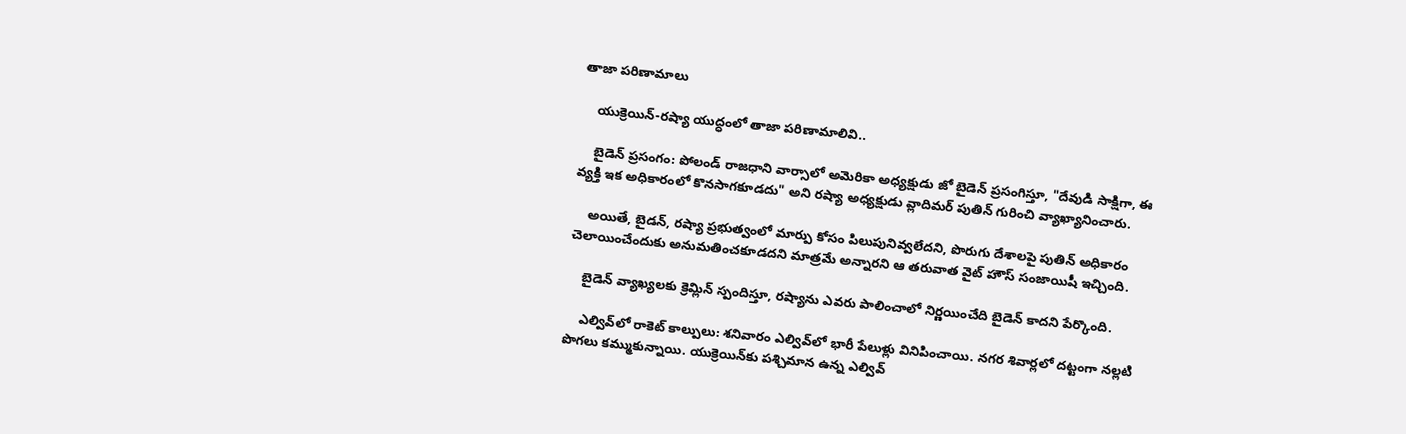తాజా పరిణామాలు

    యుక్రెయిన్-రష్యా యుద్ధంలో తాజా పరిణామాలివి..

    బైడెన్ ప్రసంగం: పోలండ్ రాజధాని వార్సాలో అమెరికా అధ్యక్షుడు జో బైడెన్ ప్రసంగిస్తూ, "దేవుడి సాక్షిగా, ఈ వ్యక్తి ఇక అధికారంలో కొనసాగకూడదు" అని రష్యా అధ్యక్షుడు వ్లాదిమర్ పుతిన్ గురించి వ్యాఖ్యానించారు.

    అయితే, బైడన్, రష్యా ప్రభుత్వంలో మార్పు కోసం పిలుపునివ్వలేదని, పొరుగు దేశాలపై పుతిన్ అధికారం చెలాయించేందుకు అనుమతించకూడదని మాత్రమే అన్నారని ఆ తరువాత వైట్ హౌస్ సంజాయిషీ ఇచ్చింది.

    బైడెన్ వ్యాఖ్యలకు క్రెమ్లిన్ స్పందిస్తూ, రష్యాను ఎవరు పాలించాలో నిర్ణయించేది బైడెన్ కాదని పేర్కొంది.

    ఎల్వివ్‌లో రాకెట్ కాల్పులు: శనివారం ఎల్వివ్‌లో భారీ పేలుళ్లు వినిపించాయి. నగర శివార్లలో దట్టంగా నల్లటి పొగలు కమ్ముకున్నాయి. యుక్రెయిన్‌కు పశ్చిమాన ఉన్న ఎల్వివ్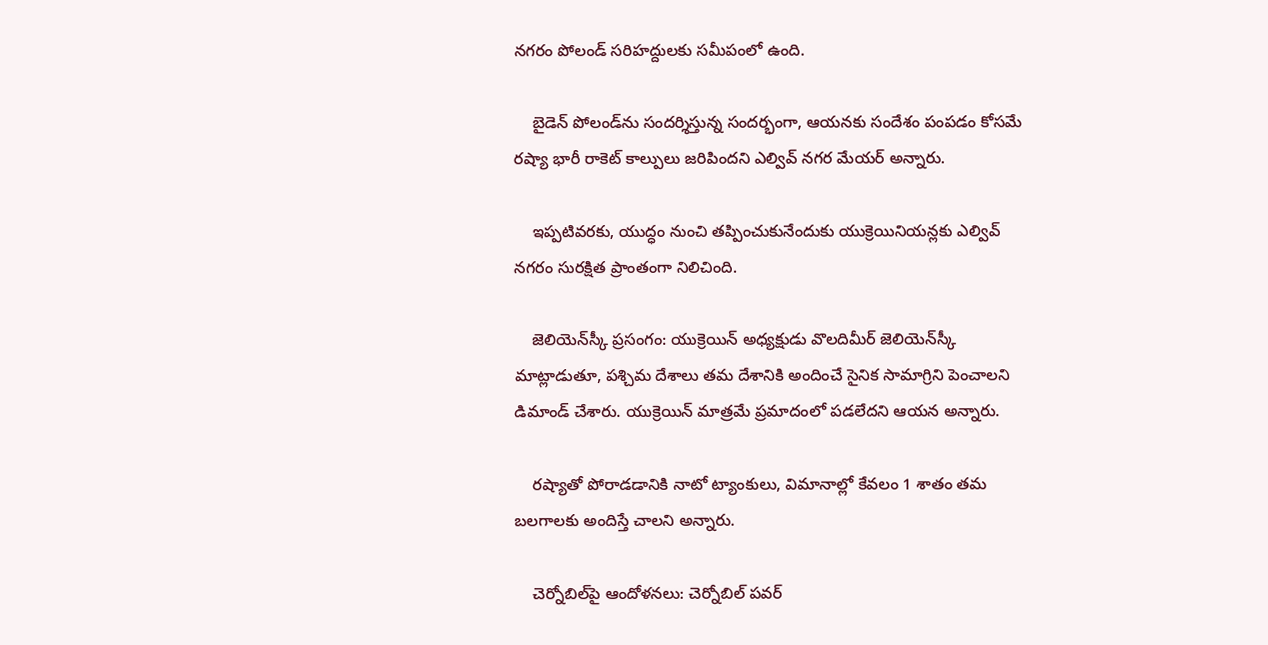నగరం పోలండ్ సరిహద్దులకు సమీపంలో ఉంది.

    బైడెన్ పోలండ్‌ను సందర్శిస్తున్న సందర్భంగా, ఆయనకు సందేశం పంపడం కోసమే రష్యా భారీ రాకెట్ కాల్పులు జరిపిందని ఎల్వివ్ నగర మేయర్ అన్నారు.

    ఇప్పటివరకు, యుద్ధం నుంచి తప్పించుకునేందుకు యుక్రెయినియన్లకు ఎల్వివ్ నగరం సురక్షిత ప్రాంతంగా నిలిచింది.

    జెలియెన్‌స్కీ ప్రసంగం: యుక్రెయిన్ అధ్యక్షుడు వొలదిమీర్ జెలియెన్‌స్కీ మాట్లాడుతూ, పశ్చిమ దేశాలు తమ దేశానికి అందించే సైనిక సామాగ్రిని పెంచాలని డిమాండ్ చేశారు. యుక్రెయిన్ మాత్రమే ప్రమాదంలో పడలేదని ఆయన అన్నారు.

    రష్యాతో పోరాడడానికి నాటో ట్యాంకులు, విమానాల్లో కేవలం 1 శాతం తమ బలగాలకు అందిస్తే చాలని అన్నారు.

    చెర్నోబిల్‌పై ఆందోళనలు: చెర్నోబిల్ పవర్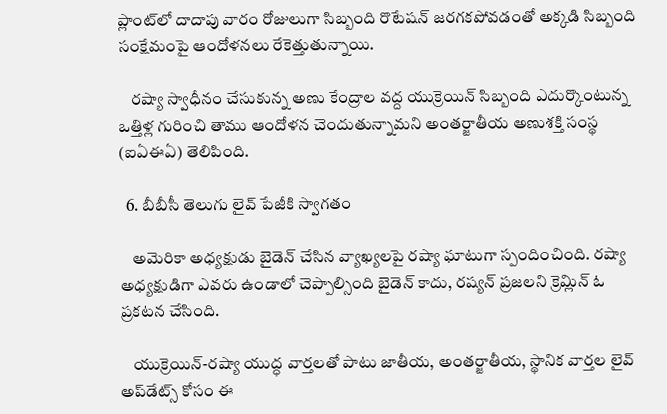ప్లాంట్‌లో దాదాపు వారం రోజులుగా సిబ్బంది రొటేషన్ జరగకపోవడంతో అక్కడి సిబ్బంది సంక్షేమంపై ఆందోళనలు రేకెత్తుతున్నాయి.

    రష్యా స్వాధీనం చేసుకున్న అణు కేంద్రాల వద్ద యుక్రెయిన్ సిబ్బంది ఎదుర్కొంటున్న ఒత్తిళ్ల గురించి తాము ఆందోళన చెందుతున్నామని అంతర్జాతీయ అణుశక్తి సంస్థ (ఐఏఈఏ) తెలిపింది.

  6. బీబీసీ తెలుగు లైవ్ పేజీకి స్వాగతం

    అమెరికా అధ్యక్షుడు బైడెన్ చేసిన వ్యాఖ్యలపై రష్యా ఘాటుగా స్పందించింది. రష్యా అధ్యక్షుడిగా ఎవరు ఉండాలో చెప్పాల్సింది బైడెన్ కాదు, రష్యన్ ప్రజలని క్రెమ్లిన్ ఓ ప్రకటన చేసింది.

    యుక్రెయిన్-రష్యా యుద్ధ వార్తలతో పాటు జాతీయ, అంతర్జాతీయ, స్థానిక వార్తల లైవ్ అప్‌డేట్స్ కోసం ఈ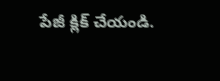పేజీ క్లిక్ చేయండి.